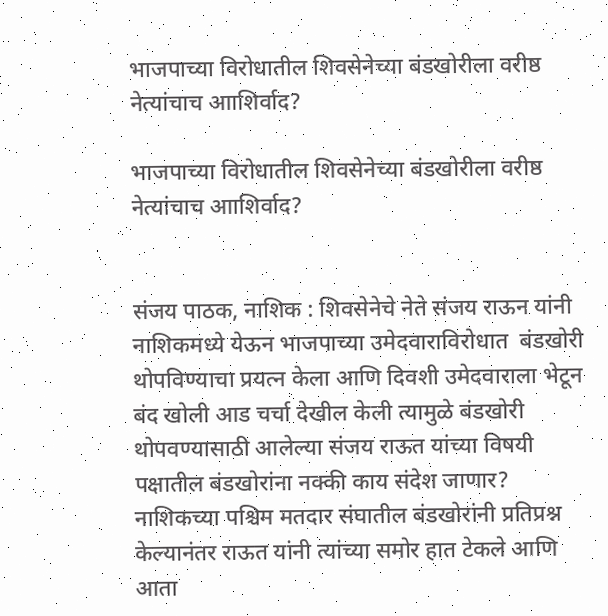भाजपाच्या विरोधातील शिवसेनेच्या बंडखोरीला वरीष्ठ नेत्यांचाच आाशिर्वाद?

भाजपाच्या विरोधातील शिवसेनेच्या बंडखोरीला वरीष्ठ नेत्यांचाच आाशिर्वाद?


संजय पाठक, नाशिक : शिवसेनेचे नेते संजय राऊन यांनी नाशिकमध्ये येऊन भाजपाच्या उमेदवाराविरोधात  बंडखोरी थोपविण्याचा प्रयत्न केला आणि दिवशी उमेदवाराला भेटून बंद खोली आड चर्चा देखील केली त्यामुळे बंडखोरी थोपवण्यासाठी आलेल्या संजय राऊत यांच्या विषयी पक्षातील बंडखोरांना नक्की काय संदेश जाणार? नाशिकच्या पश्चिम मतदार संघातील बंडखोरांनी प्रतिप्रश्न केल्यानंतर राऊत यांनी त्यांच्या समोर हात टेकले आणि आता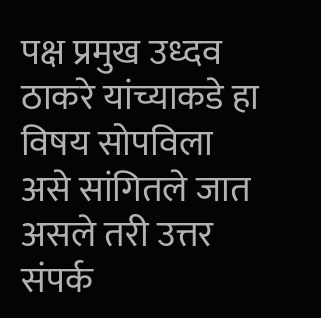पक्ष प्रमुख उध्दव ठाकरे यांच्याकडे हा विषय सोपविला असे सांगितले जात असले तरी उत्तर संपर्क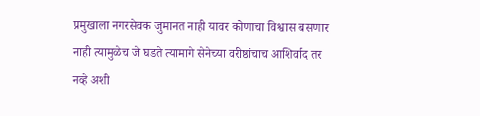प्रमुखाला नगरसेवक जुमानत नाही यावर कोणाचा विश्वास बसणार नाही त्यामुळेच जे घडते त्यामागे सेनेच्या वरीष्ठांचाच आशिर्वाद तर नव्हे अशी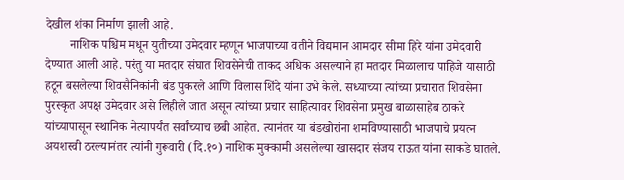देखील शंका निर्माण झाली आहे.
        नाशिक पश्चिम मधून युतीच्या उमेदवार म्हणून भाजपाच्या वतीने विद्यमान आमदार सीमा हिरे यांना उमेदवारी देण्यात आली आहे. परंतु या मतदार संघात शिवसेनेची ताकद अधिक असल्याने हा मतदार मिळालाच पाहिजे यासाठी हटून बसलेल्या शिवसैनिकांनी बंड पुकरले आणि विलास शिंदे यांना उभे केले. सध्याच्या त्यांच्या प्रचारात शिवसेना पुरस्कृत अपक्ष उमेदवार असे लिहीले जात असून त्यांच्या प्रचार साहित्यावर शिवसेना प्रमुख बाळासाहेब ठाकरे यांच्यापासून स्थानिक नेत्यापर्यंत सर्वांच्याच छबी आहेत. त्यानंतर या बंडखोरांना शमविण्यासाठी भाजपाचे प्रयत्न अयशस्वी ठरल्यानंतर त्यांनी गुरूवारी (दि.१०) नाशिक मुक्कामी असलेल्या खासदार संजय राऊत यांना साकडे घातले.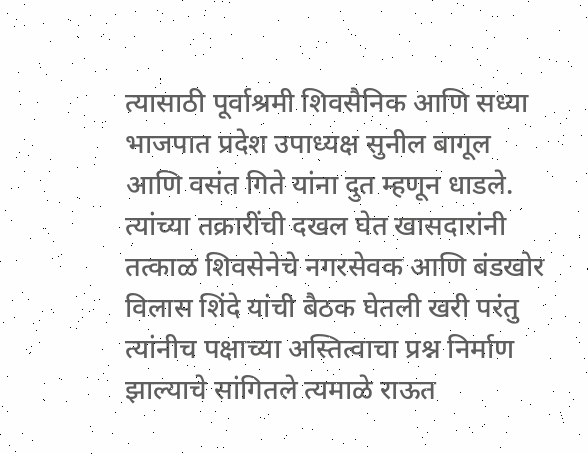त्यासाठी पूर्वाश्रमी शिवसैनिक आणि सध्या भाजपात प्रदेश उपाध्यक्ष सुनील बागूल आणि वसंत गिते यांना दुत म्हणून धाडले. त्यांच्या तक्रारींची दखल घेत खासदारांनी तत्काळ शिवसेनेचे नगरसेवक आणि बंडखोर विलास शिंदे यांची बैठक घेतली खरी परंतु त्यांनीच पक्षाच्या अस्तित्वाचा प्रश्न निर्माण झाल्याचे सांगितले त्यमाळे राऊत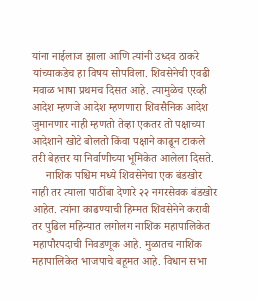यांना नाईलाज झाला आणि त्यांनी उध्दव ठाकरे यांच्याकडेच हा विषय सोपविला. शिवसेनेची एवढी मवाळ भाषा प्रथमच दिसत आहे. त्यामुळेच एरव्ही आदेश म्हणजे आदेश म्हणणारा शिवसैनिक आदेश जुमानणार नाही म्हणतो तेव्हा एकतर तो पक्षाच्या आदेशाने खोटे बोलतो किंवा पक्षाने काढून टाकले तरी बेहत्तर या निर्वाणीच्या भूमिकेत आलेला दिसते.
     नाशिक पश्चिम मध्ये शिवसेनेचा एक बंडखोर नाही तर त्याला पाठींबा देणारे २२ नगरसेवक बंडखोर आहेत. त्यांना काढण्याची हिम्मत शिवसेनेने करावी तर पुढिल महिन्यात लगोलग नाशिक महापालिकेत महापौरपदाची निवडणूक आहे. मुळातच नाशिक महापालिकेत भाजपाचे बहूमत आहे. विधान सभा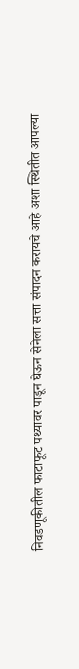निवडणूकीतील फाटाफूट पथ्यावर पाडून घेऊन सेनेला सत्ता संपादन करायचे आहे अशा स्थितीत आपल्या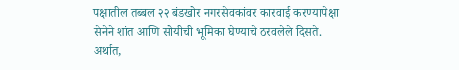पक्षातील तब्बल २२ बंडखोर नगरसेवकांवर कारवाई करण्यापेक्षा सेनेने शांत आणि सोयीची भूमिका घेण्याचे ठरवलेले दिसते. अर्थात,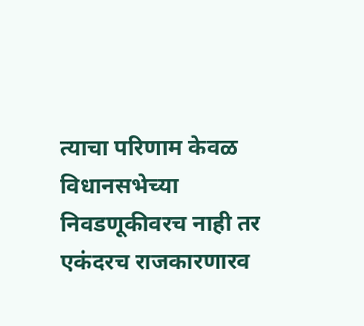त्याचा परिणाम केवळ विधानसभेच्या निवडणूकीवरच नाही तर एकंदरच राजकारणारव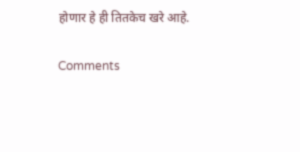होणार हे ही तितकेच खरे आहे.

Comments